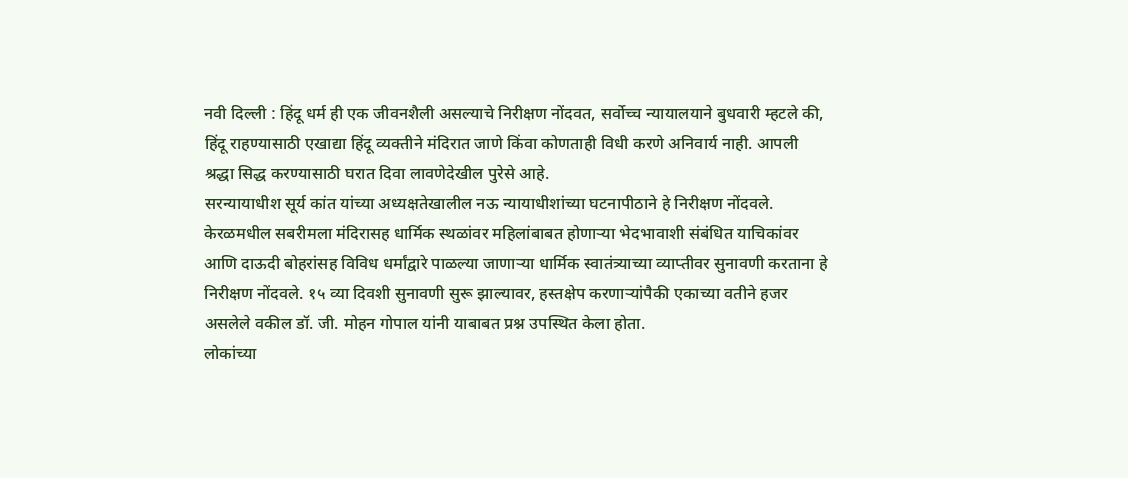नवी दिल्ली : हिंदू धर्म ही एक जीवनशैली असल्याचे निरीक्षण नोंदवत, सर्वोच्च न्यायालयाने बुधवारी म्हटले की, हिंदू राहण्यासाठी एखाद्या हिंदू व्यक्तीने मंदिरात जाणे किंवा कोणताही विधी करणे अनिवार्य नाही. आपली श्रद्धा सिद्ध करण्यासाठी घरात दिवा लावणेदेखील पुरेसे आहे.
सरन्यायाधीश सूर्य कांत यांच्या अध्यक्षतेखालील नऊ न्यायाधीशांच्या घटनापीठाने हे निरीक्षण नोंदवले. केरळमधील सबरीमला मंदिरासह धार्मिक स्थळांवर महिलांबाबत होणाऱ्या भेदभावाशी संबंधित याचिकांवर आणि दाऊदी बोहरांसह विविध धर्मांद्वारे पाळल्या जाणाऱ्या धार्मिक स्वातंत्र्याच्या व्याप्तीवर सुनावणी करताना हे निरीक्षण नोंदवले. १५ व्या दिवशी सुनावणी सुरू झाल्यावर, हस्तक्षेप करणाऱ्यांपैकी एकाच्या वतीने हजर असलेले वकील डॉ. जी. मोहन गोपाल यांनी याबाबत प्रश्न उपस्थित केला होता.
लोकांच्या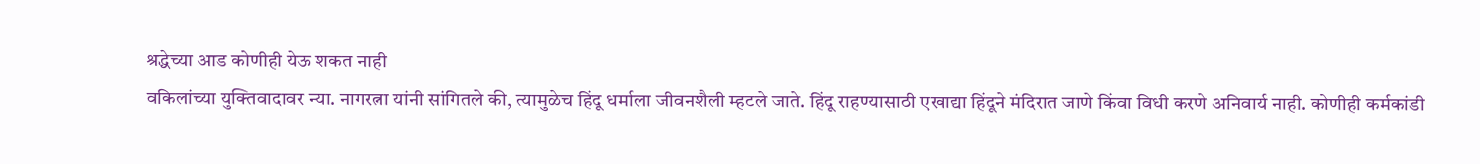श्रद्धेच्या आड कोणीही येऊ शकत नाही
वकिलांच्या युक्तिवादावर न्या. नागरत्ना यांनी सांगितले की, त्यामुळेच हिंदू धर्माला जीवनशैली म्हटले जाते. हिंदू राहण्यासाठी एखाद्या हिंदूने मंदिरात जाणे किंवा विधी करणे अनिवार्य नाही. कोणीही कर्मकांडी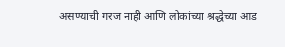असण्याची गरज नाही आणि लोकांच्या श्रद्धेच्या आड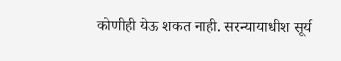कोणीही येऊ शकत नाही. सरन्यायाधीश सूर्य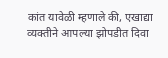कांत यावेळी म्हणाले की, एखाद्या व्यक्तीने आपल्या झोपडीत दिवा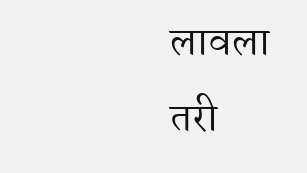लावला तरी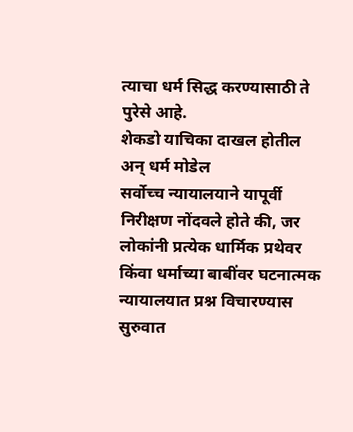त्याचा धर्म सिद्ध करण्यासाठी ते पुरेसे आहे.
शेकडो याचिका दाखल होतील अन् धर्म मोडेल
सर्वोच्च न्यायालयाने यापूर्वी निरीक्षण नोंदवले होते की, जर लोकांनी प्रत्येक धार्मिक प्रथेवर किंवा धर्माच्या बाबींवर घटनात्मक न्यायालयात प्रश्न विचारण्यास सुरुवात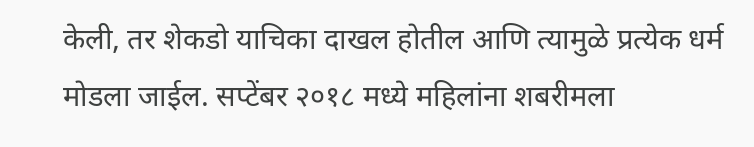केली, तर शेकडो याचिका दाखल होतील आणि त्यामुळे प्रत्येक धर्म मोडला जाईल. सप्टेंबर २०१८ मध्ये महिलांना शबरीमला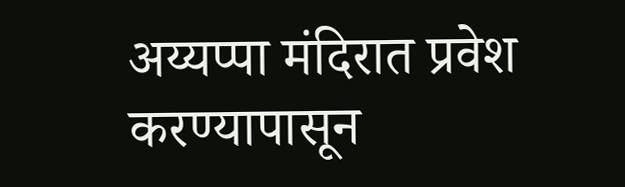अय्यप्पा मंदिरात प्रवेश करण्यापासून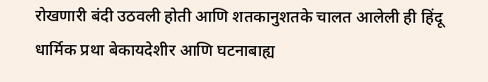रोखणारी बंदी उठवली होती आणि शतकानुशतके चालत आलेली ही हिंदू धार्मिक प्रथा बेकायदेशीर आणि घटनाबाह्य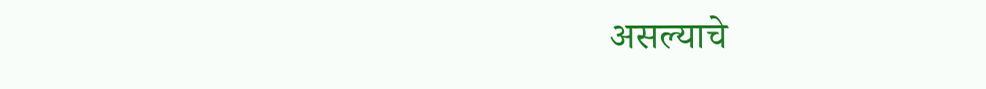असल्याचे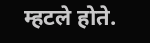म्हटले होते.